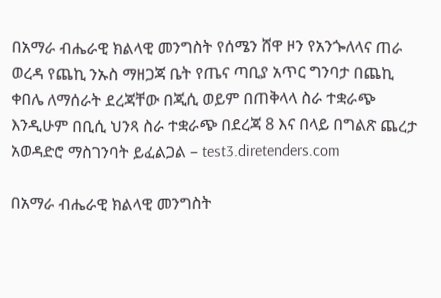በአማራ ብሔራዊ ክልላዊ መንግስት የሰሜን ሸዋ ዞን የአንጐለላና ጠራ ወረዳ የጨኪ ንኡስ ማዘጋጃ ቤት የጤና ጣቢያ አጥር ግንባታ በጨኪ ቀበሌ ለማሰራት ደረጃቸው በጂሲ ወይም በጠቅላላ ስራ ተቋራጭ እንዲሁም በቢሲ ህንጻ ስራ ተቋራጭ በደረጃ 8 እና በላይ በግልጽ ጨረታ አወዳድሮ ማስገንባት ይፈልጋል – test3.diretenders.com

በአማራ ብሔራዊ ክልላዊ መንግስት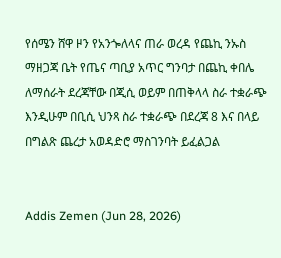የሰሜን ሸዋ ዞን የአንጐለላና ጠራ ወረዳ የጨኪ ንኡስ ማዘጋጃ ቤት የጤና ጣቢያ አጥር ግንባታ በጨኪ ቀበሌ ለማሰራት ደረጃቸው በጂሲ ወይም በጠቅላላ ስራ ተቋራጭ እንዲሁም በቢሲ ህንጻ ስራ ተቋራጭ በደረጃ 8 እና በላይ በግልጽ ጨረታ አወዳድሮ ማስገንባት ይፈልጋል


Addis Zemen (Jun 28, 2026)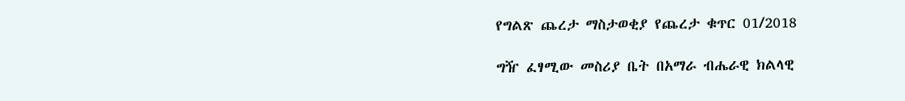የግልጽ ጨረታ ማስታወቂያ የጨረታ ቁጥር 01/2018

ግዥ ፈፃሚው መስሪያ ቤት በአማራ ብሔራዊ ክልላዊ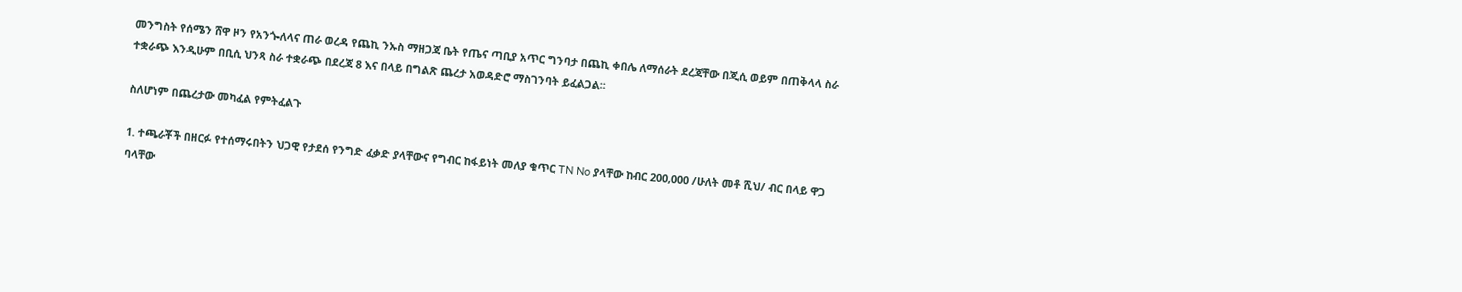መንግስት የሰሜን ሸዋ ዞን የአንጐለላና ጠራ ወረዳ የጨኪ ንኡስ ማዘጋጃ ቤት የጤና ጣቢያ አጥር ግንባታ በጨኪ ቀበሌ ለማሰራት ደረጃቸው በጂሲ ወይም በጠቅላላ ስራ ተቋራጭ እንዲሁም በቢሲ ህንጻ ስራ ተቋራጭ በደረጃ 8 እና በላይ በግልጽ ጨረታ አወዳድሮ ማስገንባት ይፈልጋል፡፡

ስለሆነም በጨረታው መካፈል የምትፈልጉ

1. ተጫራቾች በዘርፉ የተሰማሩበትን ህጋዊ የታደሰ የንግድ ፈቃድ ያላቸውና የግብር ከፋይነት መለያ ቁጥር TN No ያላቸው ከብር 200,000 /ሁለት መቶ ሺህ/ ብር በላይ ዋጋ ባላቸው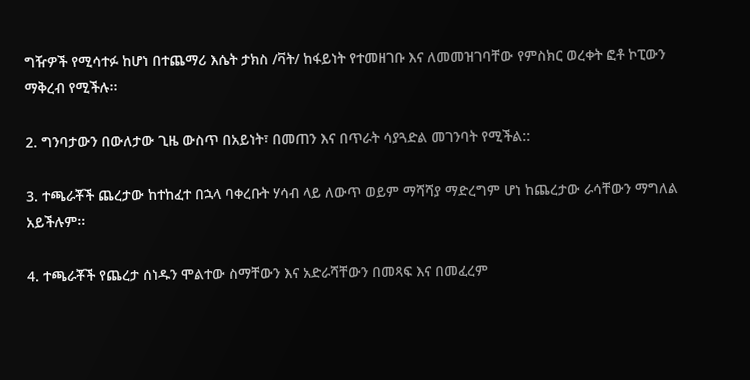ግዥዎች የሚሳተፉ ከሆነ በተጨማሪ እሴት ታክስ /ቫት/ ከፋይነት የተመዘገቡ እና ለመመዝገባቸው የምስክር ወረቀት ፎቶ ኮፒውን ማቅረብ የሚችሉ፡፡

2. ግንባታውን በውለታው ጊዜ ውስጥ በአይነት፣ በመጠን እና በጥራት ሳያጓድል መገንባት የሚችል::

3. ተጫራቾች ጨረታው ከተከፈተ በኋላ ባቀረቡት ሃሳብ ላይ ለውጥ ወይም ማሻሻያ ማድረግም ሆነ ከጨረታው ራሳቸውን ማግለል አይችሉም፡፡

4. ተጫራቾች የጨረታ ሰነዱን ሞልተው ስማቸውን እና አድራሻቸውን በመጻፍ እና በመፈረም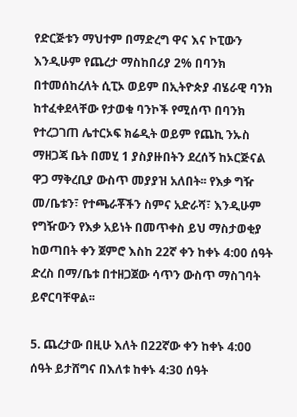የድርጅቱን ማህተም በማድረግ ዋና እና ኮፒውን እንዲሁም የጨረታ ማስከበሪያ 2% በባንክ በተመሰከረለት ሲፒኦ ወይም በኢትዮጵያ ብሄራዊ ባንክ ከተፈቀደላቸው የታወቁ ባንኮች የሚሰጥ በባንክ የተረጋገጠ ሌተርኦፍ ክሬዲት ወይም የጨኪ ንኡስ ማዘጋጃ ቤት በመሂ 1 ያስያዙበትን ደረሰኝ ከኦርጅናል ዋጋ ማቅረቢያ ውስጥ መያያዝ አለበት፡፡ የእቃ ግዥ መ/ቤቱን፣ የተጫራቾችን ስምና አድራሻ፣ እንዲሁም የግዥውን የእቃ አይነት በመጥቀስ ይህ ማስታወቂያ ከወጣበት ቀን ጀምሮ እስከ 22ኛ ቀን ከቀኑ 4:00 ሰዓት ድረስ በማ/ቤቱ በተዘጋጀው ሳጥን ውስጥ ማስገባት ይኖርባቸዋል፡፡

5. ጨረታው በዚሁ እለት በ22ኛው ቀን ከቀኑ 4:00 ሰዓት ይታሸግና በእለቱ ከቀኑ 4:30 ሰዓት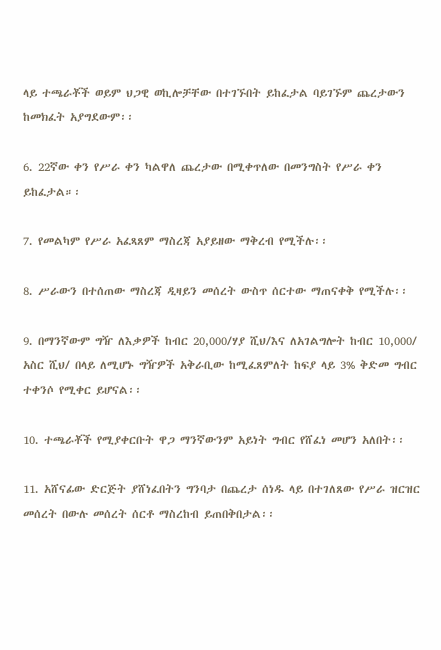ላይ ተጫራቾች ወይም ህጋዊ ወኪሎቻቸው በተገኙበት ይከፈታል ባይገኙም ጨረታውን ከመክፈት አያግደውም፡፡

6. 22ኛው ቀን የሥራ ቀን ካልዋለ ጨረታው በሚቀጥለው በመንግስት የሥራ ቀን ይከፈታል።፡

7. የመልካም የሥራ አፈጻጸም ማስረጃ አያይዘው ማቅረብ የሚችሉ፡፡

8. ሥራውን በተሰጠው ማስረጃ ዲዛይን መሰረት ውስጥ ሰርተው ማጠናቀቅ የሚችሉ፡፡

9. በማንኛውም ግዥ ለእቃዎች ከብር 20,000/ሃያ ሺህ/እና ለአገልግሎት ከብር 10,000/ አስር ሺህ/ በላይ ለሚሆኑ ግዥዎች አቅራቢው ከሚፈጸምለት ከፍያ ላይ 3% ቅድመ ግብር ተቀንሶ የሚቀር ይሆናል፡፡

10. ተጫራቾች የሚያቀርቡት ዋጋ ማንኛውንም አይነት ግብር የሸፈነ መሆን አለበት፡፡

11. አሸናፊው ድርጅት ያሸነፈበትን ግንባታ በጨረታ ሰነዱ ላይ በተገለጸው የሥራ ዝርዝር መሰረት በውሉ መሰረት ሰርቶ ማስረከብ ይጠበቅበታል፡፡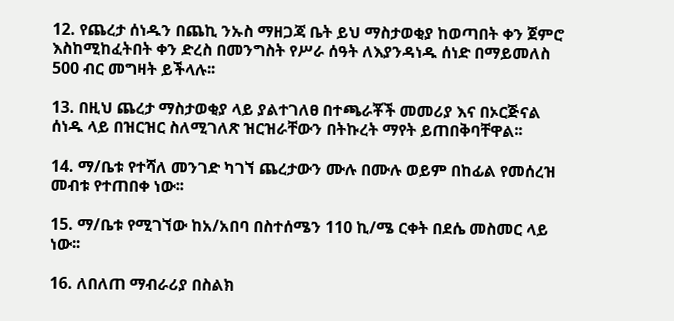12. የጨረታ ሰነዱን በጨኪ ንኡስ ማዘጋጃ ቤት ይህ ማስታወቂያ ከወጣበት ቀን ጀምሮ እስከሚከፈትበት ቀን ድረስ በመንግስት የሥራ ሰዓት ለእያንዳነዱ ሰነድ በማይመለስ 500 ብር መግዛት ይችላሉ፡፡

13. በዚህ ጨረታ ማስታወቂያ ላይ ያልተገለፀ በተጫራቾች መመሪያ እና በኦርጅናል ሰነዱ ላይ በዝርዝር ስለሚገለጽ ዝርዝራቸውን በትኩረት ማየት ይጠበቅባቸዋል፡፡

14. ማ/ቤቱ የተሻለ መንገድ ካገኘ ጨረታውን ሙሉ በሙሉ ወይም በከፊል የመሰረዝ መብቱ የተጠበቀ ነው፡፡

15. ማ/ቤቱ የሚገኘው ከአ/አበባ በስተሰሜን 110 ኪ/ሜ ርቀት በደሴ መስመር ላይ ነው፡፡

16. ለበለጠ ማብራሪያ በስልክ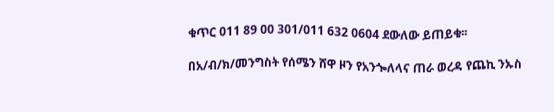ቁጥር 011 89 00 301/011 632 0604 ደውለው ይጠይቁ፡፡

በአ/ብ/ክ/መንግስት የሰሜን ሸዋ ዞን የአንጐለላና ጠራ ወረዳ የጨኪ ንኡስ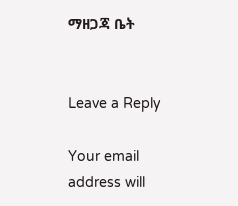ማዘጋጃ ቤት


Leave a Reply

Your email address will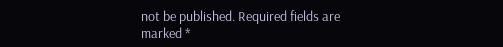not be published. Required fields are marked *